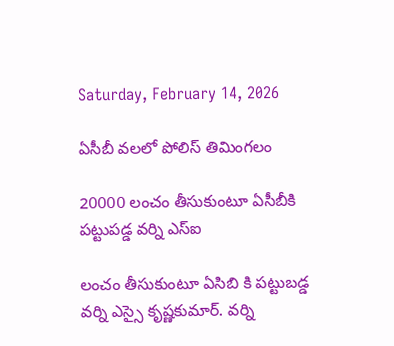Saturday, February 14, 2026

ఏసీబీ వలలో పోలిస్ తిమింగలం

20000 లంచం తీసుకుంటూ ఏసీబీకి పట్టుపడ్డ వర్ని ఎస్ఐ

లంచం తీసుకుంటూ ఏసిబి కి పట్టుబడ్డ వర్ని ఎస్సై కృష్ణకుమార్‌. వర్ని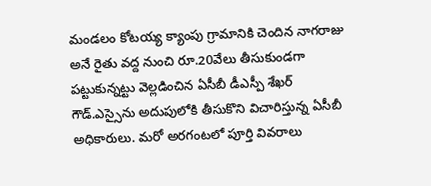మండలం కోటయ్య క్యాంపు గ్రామానికి చెందిన నాగరాజు అనే రైతు వద్ద నుంచి రూ.20వేలు తీసుకుండగా పట్టుకున్నట్టు వెల్లడించిన ఏసీబీ డీఎస్పీ శేఖర్‌ గౌడ్‌.ఎస్సైను అదుపులోకి తీసుకొని విచారిస్తున్న ఏసీబీ అధికారులు. మరో అరగంటలో పూర్తి వివరాలు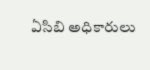ఏసిబి అధికారులు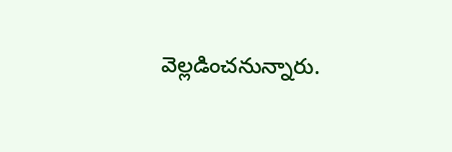వెల్లడించనున్నారు.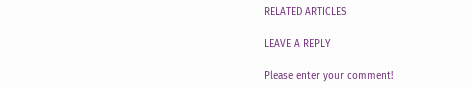RELATED ARTICLES

LEAVE A REPLY

Please enter your comment!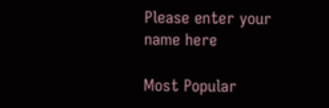Please enter your name here

Most Popular